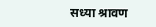सध्या श्रावण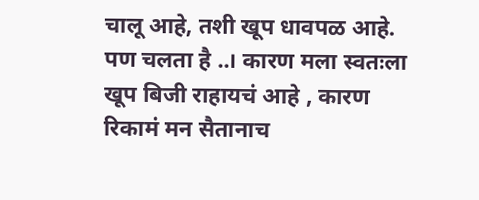चालू आहे, तशी खूप धावपळ आहे. पण चलता है ..। कारण मला स्वतःला खूप बिजी राहायचं आहे , कारण रिकामं मन सैतानाच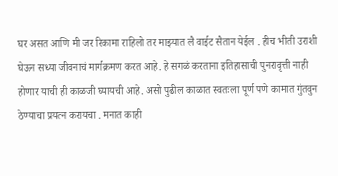घर असत आणि मी जर रिकामा राहिलो तर माझ्यात लै वाईट सैतान येईल . हीच भीती उराशी घेऊन सध्या जीवनाचं मार्गक्रमण करत आहे. हे सगळं करताना इतिहासाची पुनरावृत्ती नाही होणार याची ही काळजी घ्यायची आहे. असो पुढील काळात स्वतःला पूर्ण पणे कामात गुंतवुन ठेण्याचा प्रयत्न करायचा . मनात काही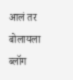आलं तर बोलायला ब्लॉग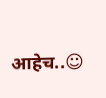आहेच..☺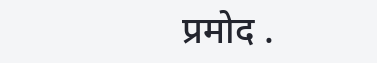प्रमोद .